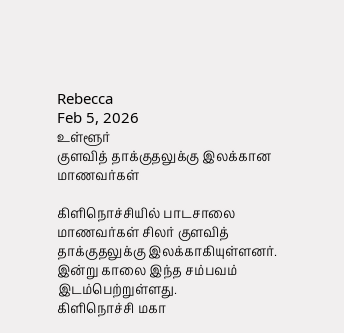Rebecca
Feb 5, 2026
உள்ளூர்
குளவித் தாக்குதலுக்கு இலக்கான மாணவர்கள்

கிளிநொச்சியில் பாடசாலை மாணவர்கள் சிலர் குளவித் தாக்குதலுக்கு இலக்காகியுள்ளனர்.
இன்று காலை இந்த சம்பவம் இடம்பெற்றுள்ளது.
கிளிநொச்சி மகா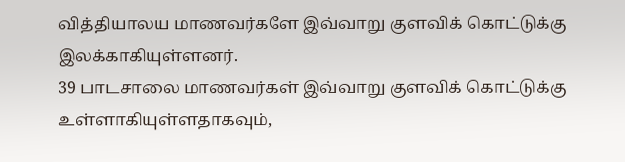வித்தியாலய மாணவர்களே இவ்வாறு குளவிக் கொட்டுக்கு இலக்காகியுள்ளனர்.
39 பாடசாலை மாணவர்கள் இவ்வாறு குளவிக் கொட்டுக்கு உள்ளாகியுள்ளதாகவும்,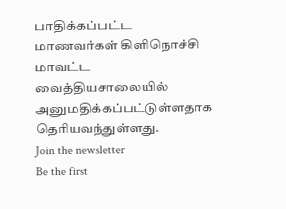பாதிக்கப்பட்ட மாணவர்கள் கிளிநொச்சி மாவட்ட வைத்தியசாலையில் அனுமதிக்கப்பட்டுள்ளதாக தெரியவந்துள்ளது.
Join the newsletter
Be the first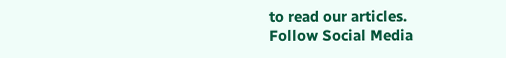to read our articles.
Follow Social Media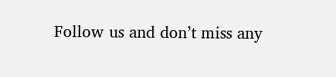Follow us and don’t miss any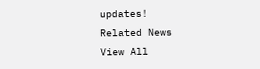updates!
Related News
View All